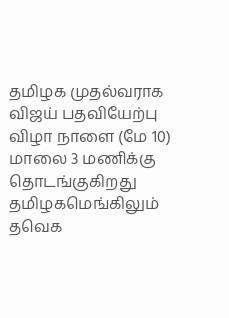தமிழக முதல்வராக விஜய் பதவியேற்பு விழா நாளை (மே 10) மாலை 3 மணிக்கு தொடங்குகிறது தமிழகமெங்கிலும் தவெக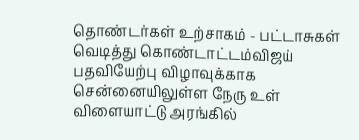தொண்டர்கள் உற்சாகம் - பட்டாசுகள் வெடித்து கொண்டாட்டம்விஜய் பதவியேற்பு விழாவுக்காக சென்னையிலுள்ள நேரு உள் விளையாட்டு அரங்கில்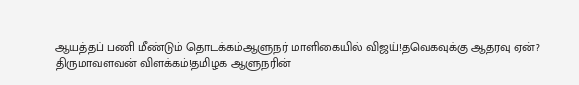ஆயத்தப் பணி மீண்டும் தொடக்கம்ஆளுநர் மாளிகையில் விஜய்!தவெகவுக்கு ஆதரவு ஏன்? திருமாவளவன் விளக்கம்!தமிழக ஆளுநரின்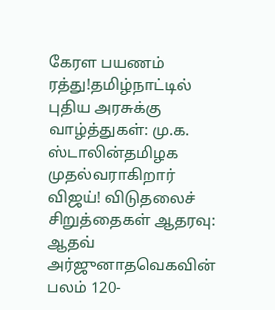கேரள பயணம் ரத்து!தமிழ்நாட்டில் புதிய அரசுக்கு வாழ்த்துகள்: மு.க. ஸ்டாலின்தமிழக முதல்வராகிறார் விஜய்! விடுதலைச் சிறுத்தைகள் ஆதரவு: ஆதவ் அர்ஜுனாதவெகவின் பலம் 120-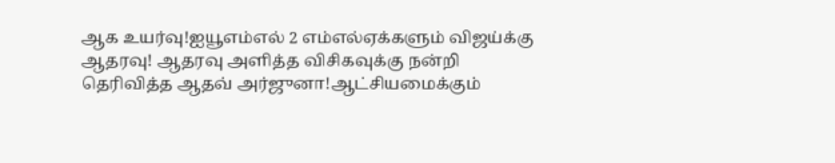ஆக உயர்வு!ஐயூஎம்எல் 2 எம்எல்ஏக்களும் விஜய்க்கு ஆதரவு! ஆதரவு அளித்த விசிகவுக்கு நன்றி தெரிவித்த ஆதவ் அர்ஜுனா!ஆட்சியமைக்கும்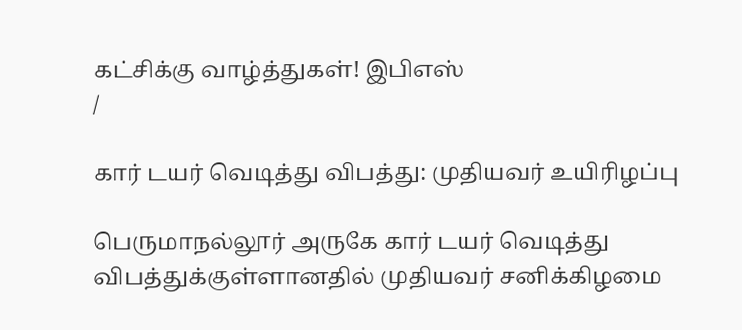கட்சிக்கு வாழ்த்துகள்! இபிஎஸ்
/

கார் டயர் வெடித்து விபத்து: முதியவர் உயிரிழப்பு

பெருமாநல்லூர் அருகே கார் டயர் வெடித்து விபத்துக்குள்ளானதில் முதியவர் சனிக்கிழமை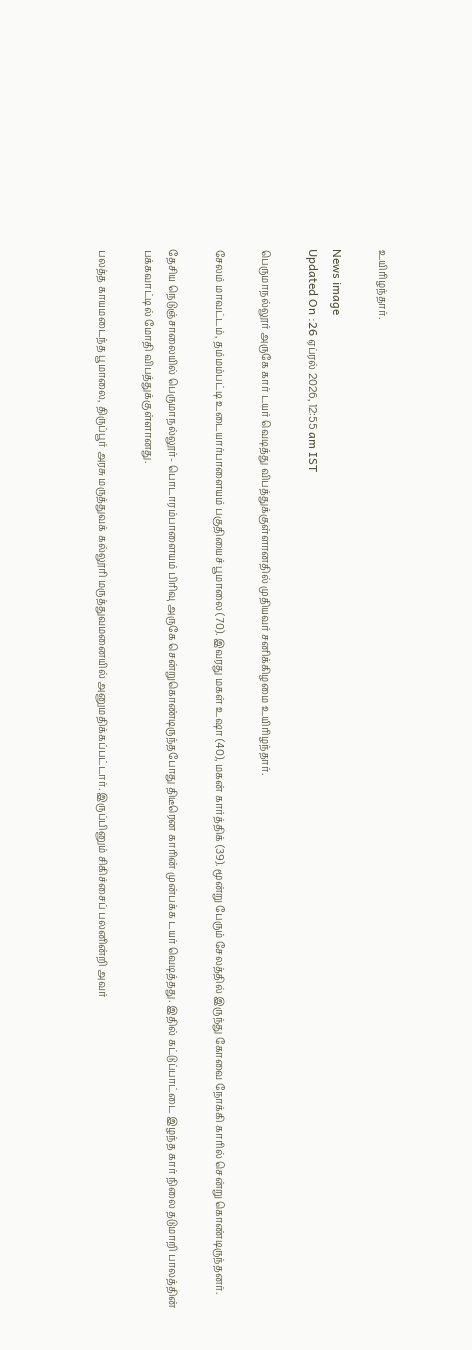உயிரிழந்தார்.

News image
Updated On :26 ஏப்ரல் 2026, 12:55 am IST

பெருமாநல்லூர் அருகே கார் டயர் வெடித்து விபத்துக்குள்ளானதில் முதியவர் சனிக்கிழமை உயிரிழந்தார்.

சேலம் மாவட்டம், தம்மம்பட்டி உடையார்பாளையம் பகுதியைச் பூமாலை (70). இவரது மகள் உஷா (40), மகன் கார்த்திக் (39). மூன்று பேரும் சேலத்தில் இருந்து கோவை நோக்கி காரில் சென்று கொண்டிருந்தனர்.

தேசிய நெடுஞ்சாலையில் பெருமாநல்லூர்- பொடாரம்பாளையம் பிரிவு அருகே சென்றுகொண்டிருந்தபோது திடீரென காரின் முன்பக்க டயர் வெடித்தது. இதில் கட்டுப்பாட்டை இழந்த கார் நிலை தடுமாறி பாலத்தின் பக்கவாட்டில் மோதி விபத்துக்குள்ளானது.

பலத்த காயமடைந்த பூமாலை, திருப்பூர் அரசு மருத்துவக் கல்லூரி மருத்துவமனையில் அனுமதிக்கப்பட்டார். இருப்பினும் சிகிச்சைப் பலனின்றி அவர்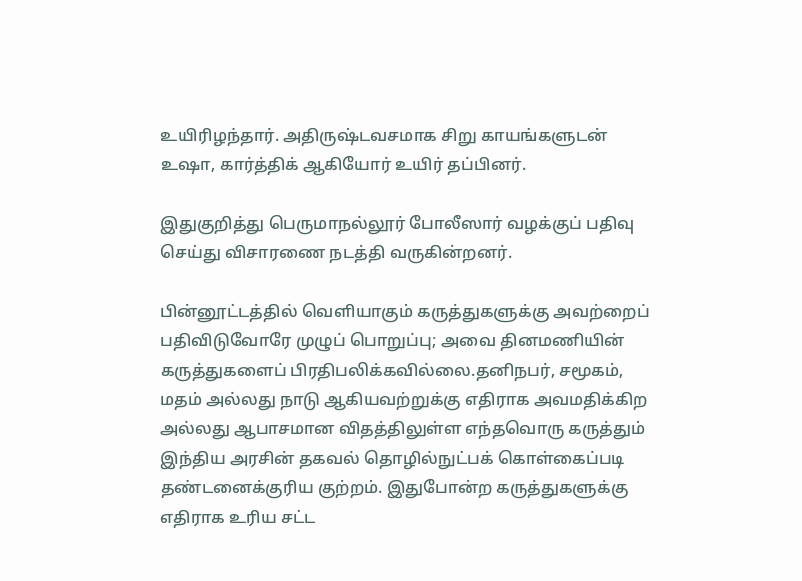உயிரிழந்தார். அதிருஷ்டவசமாக சிறு காயங்களுடன் உஷா, கார்த்திக் ஆகியோர் உயிர் தப்பினர்.

இதுகுறித்து பெருமாநல்லூர் போலீஸார் வழக்குப் பதிவு செய்து விசாரணை நடத்தி வருகின்றனர்.

பின்னூட்டத்தில் வெளியாகும் கருத்துகளுக்கு அவற்றைப் பதிவிடுவோரே முழுப் பொறுப்பு; அவை தினமணியின் கருத்துகளைப் பிரதிபலிக்கவில்லை.தனிநபர், சமூகம், மதம் அல்லது நாடு ஆகியவற்றுக்கு எதிராக அவமதிக்கிற அல்லது ஆபாசமான விதத்திலுள்ள எந்தவொரு கருத்தும் இந்திய அரசின் தகவல் தொழில்நுட்பக் கொள்கைப்படி தண்டனைக்குரிய குற்றம். இதுபோன்ற கருத்துகளுக்கு எதிராக உரிய சட்ட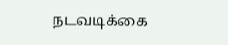நடவடிக்கை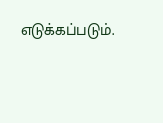எடுக்கப்படும்.